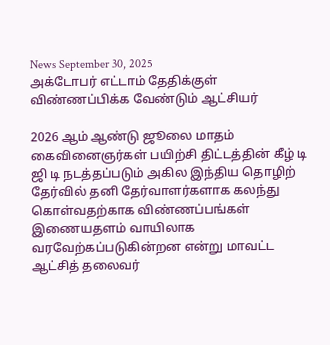News September 30, 2025
அக்டோபர் எட்டாம் தேதிக்குள் விண்ணப்பிக்க வேண்டும் ஆட்சியர்

2026 ஆம் ஆண்டு ஜூலை மாதம் கைவினைஞர்கள் பயிற்சி திட்டத்தின் கீழ் டி ஜி டி நடத்தப்படும் அகில இந்திய தொழிற் தேர்வில் தனி தேர்வாளர்களாக கலந்து கொள்வதற்காக விண்ணப்பங்கள் இணையதளம் வாயிலாக வரவேற்கப்படுகின்றன என்று மாவட்ட ஆட்சித் தலைவர்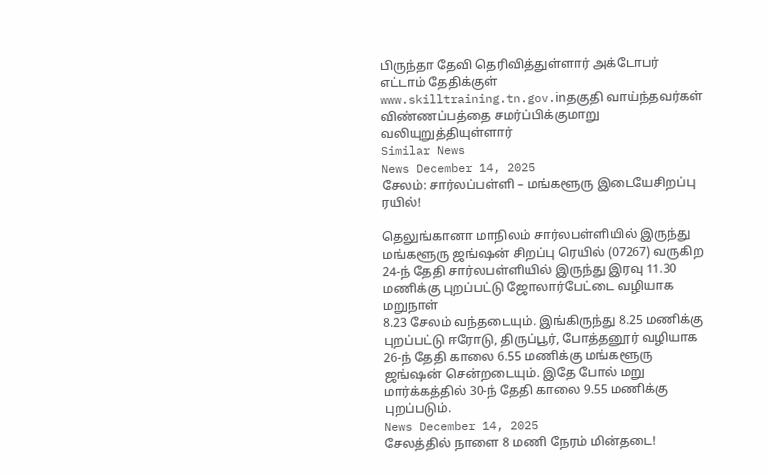பிருந்தா தேவி தெரிவித்துள்ளார் அக்டோபர் எட்டாம் தேதிக்குள் www.skilltraining.tn.gov.inதகுதி வாய்ந்தவர்கள் விண்ணப்பத்தை சமர்ப்பிக்குமாறு வலியுறுத்தியுள்ளார்
Similar News
News December 14, 2025
சேலம்: சார்லப்பள்ளி – மங்களூரு இடையேசிறப்பு ரயில்!

தெலுங்கானா மாநிலம் சார்லபள்ளியில் இருந்து மங்களூரு ஜங்ஷன் சிறப்பு ரெயில் (07267) வருகிற 24-ந் தேதி சார்லபள்ளியில் இருந்து இரவு 11.30 மணிக்கு புறப்பட்டு ஜோலார்பேட்டை வழியாக மறுநாள்
8.23 சேலம் வந்தடையும். இங்கிருந்து 8.25 மணிக்கு புறப்பட்டு ஈரோடு, திருப்பூர், போத்தனூர் வழியாக 26-ந் தேதி காலை 6.55 மணிக்கு மங்களூரு ஜங்ஷன் சென்றடையும். இதே போல் மறு மார்க்கத்தில் 30-ந் தேதி காலை 9.55 மணிக்கு புறப்படும்.
News December 14, 2025
சேலத்தில் நாளை 8 மணி நேரம் மின்தடை!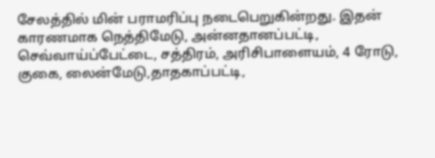சேலத்தில் மின் பராமரிப்பு நடைபெறுகின்றது. இதன் காரணமாக நெத்திமேடு, அன்னதானப்பட்டி, செவ்வாய்ப்பேட்டை, சத்திரம், அரிசிபாளையம், 4 ரோடு, குகை, லைன்மேடு,தாதகாப்பட்டி,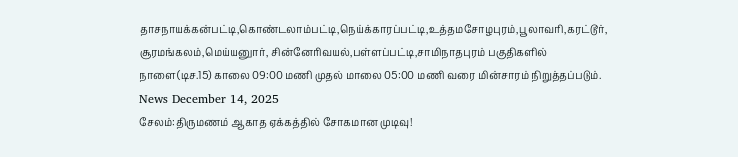தாசநாயக்கன்பட்டி,கொண்டலாம்பட்டி,நெய்க்காரப்பட்டி,உத்தமசோழபுரம்,பூலாவரி,கரட்டூர், சூரமங்கலம்,மெய்யனுார், சின்னேரிவயல்,பள்ளப்பட்டி,சாமிநாதபுரம் பகுதிகளில் நாளை(டிச.15) காலை 09:00 மணி முதல் மாலை 05:00 மணி வரை மின்சாரம் நிறுத்தப்படும்.
News December 14, 2025
சேலம்:திருமணம் ஆகாத ஏக்கத்தில் சோகமான முடிவு!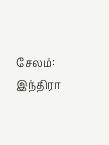சேலம்: இந்திரா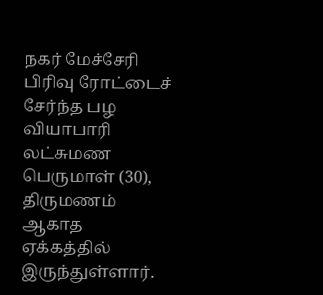நகர் மேச்சேரி பிரிவு ரோட்டைச் சேர்ந்த பழ வியாபாரி லட்சுமண பெருமாள் (30), திருமணம் ஆகாத ஏக்கத்தில் இருந்துள்ளார்.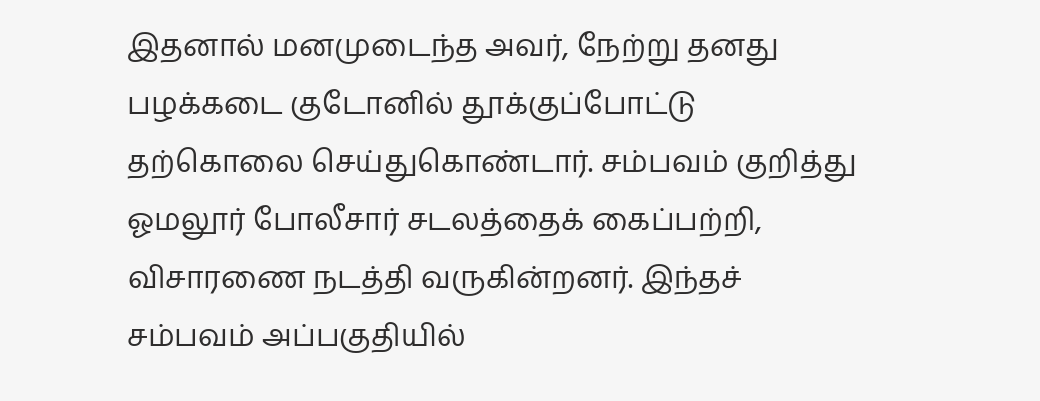இதனால் மனமுடைந்த அவர், நேற்று தனது பழக்கடை குடோனில் தூக்குப்போட்டு தற்கொலை செய்துகொண்டார். சம்பவம் குறித்து ஓமலூர் போலீசார் சடலத்தைக் கைப்பற்றி, விசாரணை நடத்தி வருகின்றனர். இந்தச் சம்பவம் அப்பகுதியில்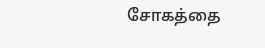சோகத்தை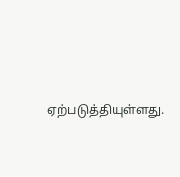ஏற்படுத்தியுள்ளது.